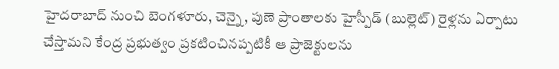హైదరాబాద్ నుంచి బెంగళూరు, చెన్నై, పుణె ప్రాంతాలకు హైస్పీడ్ (బుల్లెట్) రైళ్లను ఏర్పాటు చేస్తామని కేంద్ర ప్రభుత్వం ప్రకటించినప్పటికీ ఆ ప్రాజెక్టులను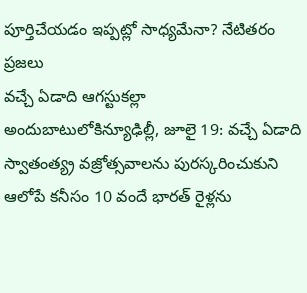పూర్తిచేయడం ఇప్పట్లో సాధ్యమేనా? నేటితరం ప్రజలు
వచ్చే ఏడాది ఆగస్టుకల్లా అందుబాటులోకిన్యూఢిల్లీ, జూలై 19: వచ్చే ఏడాది స్వాతంత్య్ర వజ్రోత్సవాలను పురస్కరించుకుని ఆలోపే కనీసం 10 వందే భారత్ రైళ్లను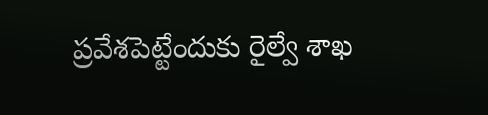ప్రవేశపెట్టేందుకు రైల్వే శాఖ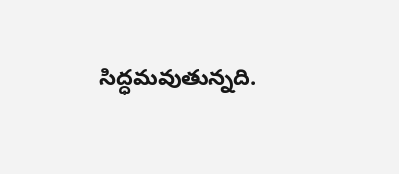సిద్ధమవుతున్నది.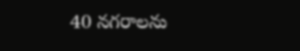40 నగరాలను